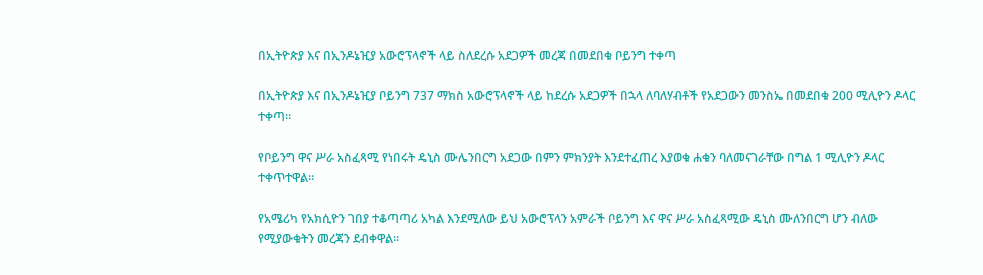በኢትዮጵያ እና በኢንዶኔዢያ አውሮፕላኖች ላይ ስለደረሱ አደጋዎች መረጃ በመደበቁ ቦይንግ ተቀጣ

በኢትዮጵያ እና በኢንዶኔዢያ ቦይንግ 737 ማክስ አውሮፕላኖች ላይ ከደረሱ አደጋዎች በኋላ ለባለሃብቶች የአደጋውን መንስኤ በመደበቁ 200 ሚሊዮን ዶላር ተቀጣ።

የቦይንግ ዋና ሥራ አስፈጻሚ የነበሩት ዴኒስ ሙሌንበርግ አደጋው በምን ምክንያት እንደተፈጠረ እያወቁ ሐቁን ባለመናገራቸው በግል 1 ሚሊዮን ዶላር ተቀጥተዋል።

የአሜሪካ የአክሲዮን ገበያ ተቆጣጣሪ አካል እንደሚለው ይህ አውሮፕላን አምራች ቦይንግ እና ዋና ሥራ አስፈጻሚው ዴኒስ ሙለንበርግ ሆን ብለው የሚያውቁትን መረጃን ደብቀዋል።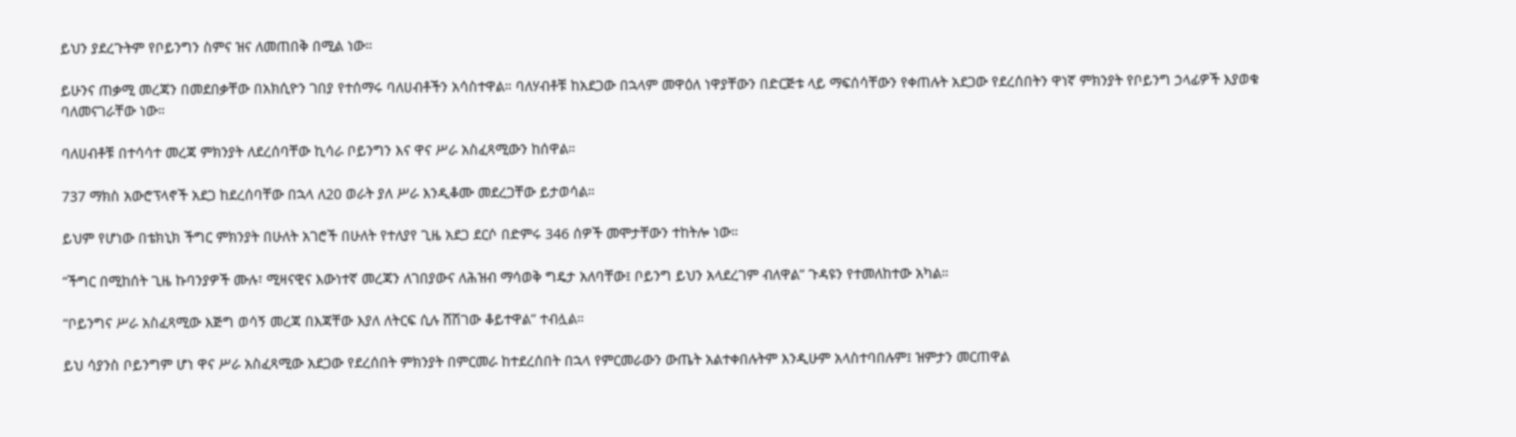ይህን ያደረጉትም የቦይንግን ስምና ዝና ለመጠበቅ በሚል ነው።

ይሁንና ጠቃሚ መረጃን በመደበቃቸው በአክሲዮን ገበያ የተሰማሩ ባለሀብቶችን አሳስተዋል። ባለሃብቶቹ ከአደጋው በኋላም መዋዕለ ነዋያቸውን በድርጅቱ ላይ ማፍሰሳቸውን የቀጠሉት አደጋው የደረሰበትን ዋነኛ ምክንያት የቦይንግ ኃላፊዎች እያወቁ ባለመናገራቸው ነው።

ባለሀብቶቹ በተሳሳተ መረጃ ምክንያት ለደረሰባቸው ኪሳራ ቦይንግን እና ዋና ሥራ አስፈጻሚውን ከሰዋል።

737 ማክስ አውሮፕላኖች አደጋ ከደረሰባቸው በኋላ ለ20 ወራት ያለ ሥራ እንዲቆሙ መደረጋቸው ይታወሳል።

ይህም የሆነው በቴክኒክ ችግር ምክንያት በሁለት አገሮች በሁለት የተለያየ ጊዜ አደጋ ደርሶ በድምሩ 346 ሰዎች መሞታቸውን ተከትሎ ነው።

“ችግር በሚከሰት ጊዜ ኩባንያዎች ሙሉ፣ ሚዛናዊና እውነተኛ መረጃን ለገበያውና ለሕዝብ ማሳወቅ ግዴታ አለባቸው፤ ቦይንግ ይህን አላደረገም ብለዋል” ጉዳዩን የተመለከተው አካል።

“ቦይንግና ሥራ አስፈጻሚው እጅግ ወሳኝ መረጃ በእጃቸው እያለ ለትርፍ ሲሉ ሸሽገው ቆይተዋል” ተብሏል።

ይህ ሳያንስ ቦይንግም ሆነ ዋና ሥራ አስፈጻሚው አደጋው የደረሰበት ምክንያት በምርመራ ከተደረሰበት በኋላ የምርመራውን ውጤት አልተቀበሉትም እንዲሁም አላስተባበሉም፤ ዝምታን መርጠዋል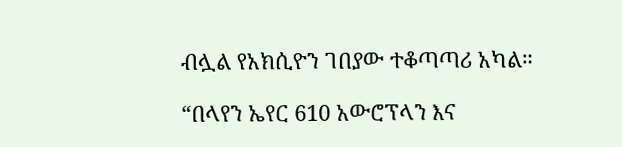ብሏል የአክሲዮን ገበያው ተቆጣጣሪ አካል።

“በላየን ኤየር 610 አውሮፕላን እና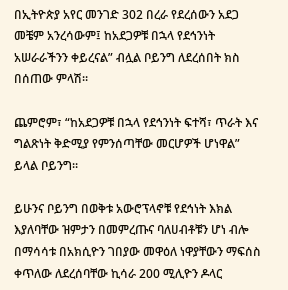በኢትዮጵያ አየር መንገድ 302 በረራ የደረሰውን አደጋ መቼም አንረሳውም፤ ከአደጋዎቹ በኋላ የደኅንነት አሠራራችንን ቀይረናል” ብሏል ቦይንግ ለደረሰበት ክስ በሰጠው ምላሽ።

ጨምሮም፣ “ከአደጋዎቹ በኋላ የደኅንነት ፍተሻ፣ ጥራት እና ግልጽነት ቅድሚያ የምንሰጣቸው መርሆዎች ሆነዋል” ይላል ቦይንግ።

ይሁንና ቦይንግ በወቅቱ አውሮፕላኖቹ የደኅነት እክል እያለባቸው ዝምታን በመምረጡና ባለሀብቶቹን ሆነ ብሎ በማሳሳቱ በአክሲዮን ገበያው መዋዕለ ነዋያቸውን ማፍሰስ ቀጥለው ለደረሰባቸው ኪሳራ 200 ሚሊዮን ዶላር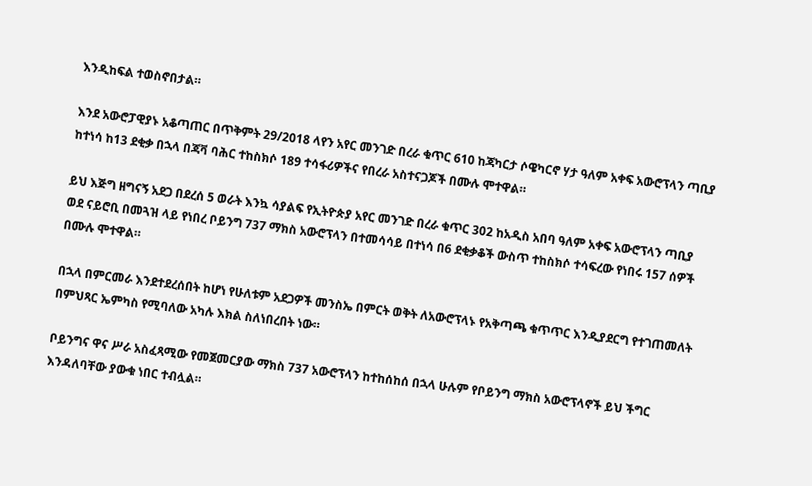እንዲከፍል ተወስኖበታል።

እንደ አውሮፓዊያኑ አቆጣጠር በጥቅምት 29/2018 ላየን አየር መንገድ በረራ ቁጥር 610 ከጃካርታ ሶዌካርኖ ሃታ ዓለም አቀፍ አውሮፕላን ጣቢያ ከተነሳ ከ13 ደቂቃ በኋላ በጃቫ ባሕር ተከስክሶ 189 ተሳፋሪዎችና የበረራ አስተናጋጆች በሙሉ ሞተዋል።

ይህ እጅግ ዘግናኝ አደጋ በደረሰ 5 ወራት እንኳ ሳያልፍ የኢትዮጵያ አየር መንገድ በረራ ቁጥር 302 ከአዲስ አበባ ዓለም አቀፍ አውሮፕላን ጣቢያ ወደ ናይሮቢ በመጓዝ ላይ የነበረ ቦይንግ 737 ማክስ አውሮፕላን በተመሳሳይ በተነሳ በ6 ደቂቃቆች ውስጥ ተከስክሶ ተሳፍረው የነበሩ 157 ሰዎች በሙሉ ሞተዋል።

በኋላ በምርመራ እንደተደረሰበት ከሆነ የሁለቱም አደጋዎች መንስኤ በምርት ወቅት ለአውሮፕላኑ የአቅጣጫ ቁጥጥር እንዲያደርግ የተገጠመለት በምህጻር ኤምካስ የሚባለው አካሉ እክል ስለነበረበት ነው።

ቦይንግና ዋና ሥራ አስፈጻሚው የመጀመርያው ማክስ 737 አውሮፕላን ከተከሰከሰ በኋላ ሁሉም የቦይንግ ማክስ አውሮፕላኖች ይህ ችግር እንዳለባቸው ያውቁ ነበር ተብሏል።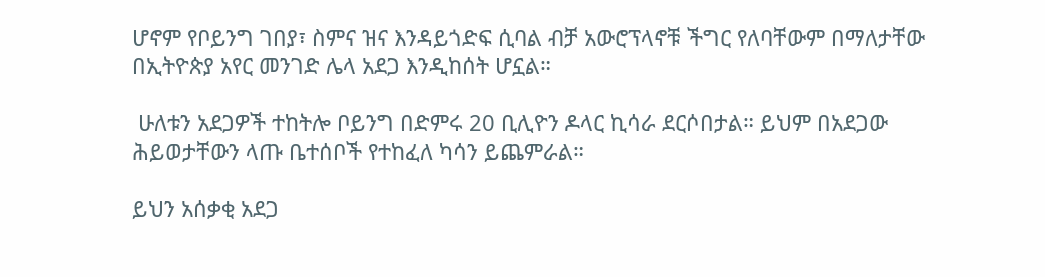ሆኖም የቦይንግ ገበያ፣ ስምና ዝና እንዳይጎድፍ ሲባል ብቻ አውሮፕላኖቹ ችግር የለባቸውም በማለታቸው በኢትዮጵያ አየር መንገድ ሌላ አደጋ እንዲከሰት ሆኗል።

 ሁለቱን አደጋዎች ተከትሎ ቦይንግ በድምሩ 20 ቢሊዮን ዶላር ኪሳራ ደርሶበታል። ይህም በአደጋው ሕይወታቸውን ላጡ ቤተሰቦች የተከፈለ ካሳን ይጨምራል።

ይህን አሰቃቂ አደጋ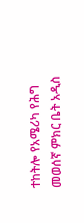ተከትሎ የአሜሪካ የሕግ መወሰኛ ምክር ቤት አዲስ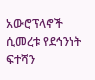አውሮፕላኖች ሲመረቱ የደኅንነት ፍተሻን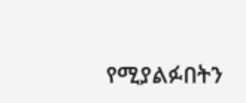የሚያልፉበትን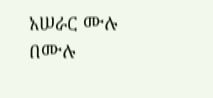አሠራር ሙሉ በሙሉ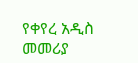የቀየረ አዲስ መመሪያ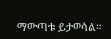ማውጣቱ ይታወሳል።